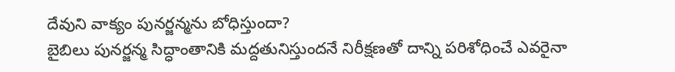దేవుని వాక్యం పునర్జన్మను బోధిస్తుందా?
బైబిలు పునర్జన్మ సిద్ధాంతానికి మద్దతునిస్తుందనే నిరీక్షణతో దాన్ని పరిశోధించే ఎవరైనా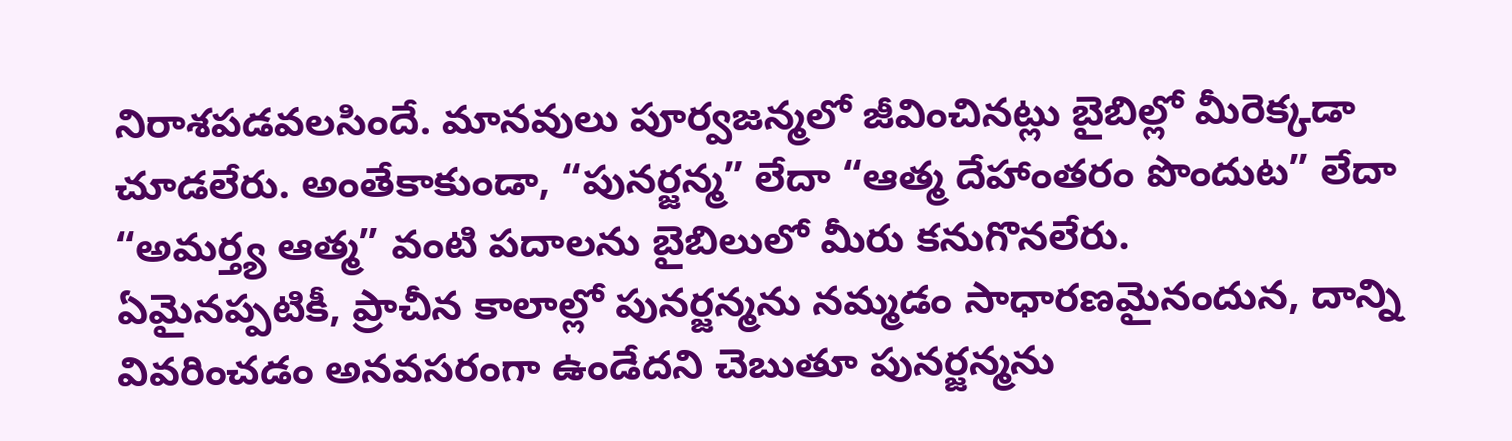నిరాశపడవలసిందే. మానవులు పూర్వజన్మలో జీవించినట్లు బైబిల్లో మీరెక్కడా చూడలేరు. అంతేకాకుండా, “పునర్జన్మ” లేదా “ఆత్మ దేహాంతరం పొందుట” లేదా “అమర్త్య ఆత్మ” వంటి పదాలను బైబిలులో మీరు కనుగొనలేరు.
ఏమైనప్పటికీ, ప్రాచీన కాలాల్లో పునర్జన్మను నమ్మడం సాధారణమైనందున, దాన్ని వివరించడం అనవసరంగా ఉండేదని చెబుతూ పునర్జన్మను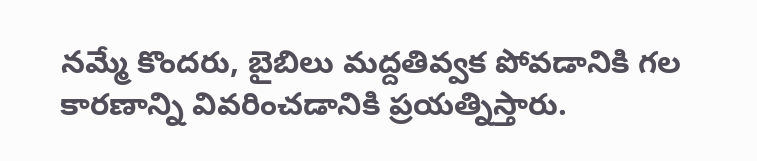నమ్మే కొందరు, బైబిలు మద్దతివ్వక పోవడానికి గల కారణాన్ని వివరించడానికి ప్రయత్నిస్తారు.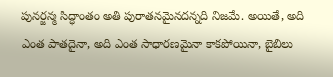పునర్జన్మ సిద్ధాంతం అతి పురాతనమైనదన్నది నిజమే. అయితే, అది ఎంత పాతదైనా, అది ఎంత సాధారణమైనా కాకపోయినా, బైబిలు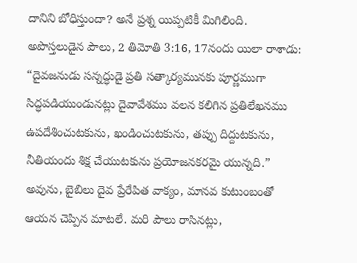దానిని బోధిస్తుందా? అనే ప్రశ్న యిప్పటికీ మిగిలింది.
అపొస్తలుడైన పౌలు, 2 తిమోతి 3:16, 17నందు యిలా రాశాడు: “దైవజనుడు సన్నద్ధుడై ప్రతి సత్కార్యమునకు పూర్ణముగా సిద్ధపడియుండునట్లు దైవావేశము వలన కలిగిన ప్రతిలేఖనము ఉపదేశించుటకును, ఖండించుటకును, తప్పు దిద్దుటకును, నీతియందు శిక్ష చేయుటకును ప్రయోజనకరమై యున్నది.” అవును, బైబిలు దైవ ప్రేరేపిత వాక్యం, మానవ కుటుంబంతో ఆయన చెప్పిన మాటలే. మరి పౌలు రాసినట్లు,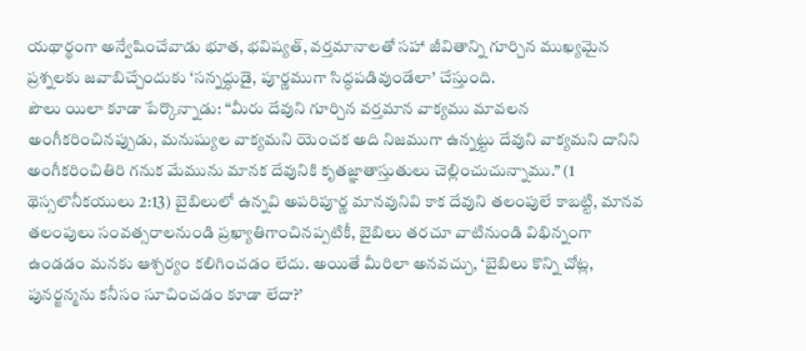యథార్థంగా అన్వేషించేవాడు భూత, భవిష్యత్, వర్తమానాలతో సహా జీవితాన్ని గూర్చిన ముఖ్యమైన ప్రశ్నలకు జవాబిచ్చేందుకు ‘సన్నద్ధుడై, పూర్ణముగా సిద్ధపడివుండేలా’ చేస్తుంది.
పౌలు యిలా కూడా పేర్కొన్నాడు: “మీరు దేవుని గూర్చిన వర్తమాన వాక్యము మావలన అంగీకరించినప్పుడు, మనుష్యుల వాక్యమని యెంచక అది నిజముగా ఉన్నట్టు దేవుని వాక్యమని దానిని అంగీకరించితిరి గనుక మేమును మానక దేవునికి కృతజ్ఞాతాస్తుతులు చెల్లించుచున్నాము.” (1 థెస్సలొనీకయులు 2:13) బైబిలులో ఉన్నవి అపరిపూర్ణ మానవునివి కాక దేవుని తలంపులే కాబట్టి, మానవ తలంపులు సంవత్సరాలనుండి ప్రఖ్యాతిగాంచినప్పటికీ, బైబిలు తరచూ వాటినుండి విభిన్నంగా ఉండడం మనకు ఆశ్చర్యం కలిగించడం లేదు. అయితే మీరిలా అనవచ్చు, ‘బైబిలు కొన్ని చోట్ల, పునర్జన్మను కనీసం సూచించడం కూడా లేదా?’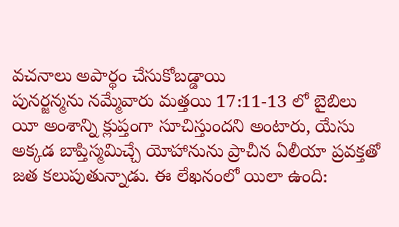వచనాలు అపార్థం చేసుకోబడ్డాయి
పునర్జన్మను నమ్మేవారు మత్తయి 17:11-13 లో బైబిలు యీ అంశాన్ని క్లుప్తంగా సూచిస్తుందని అంటారు, యేసు అక్కడ బాప్తిస్మమిచ్చే యోహానును ప్రాచీన ఏలీయా ప్రవక్తతో జత కలుపుతున్నాడు. ఈ లేఖనంలో యిలా ఉంది: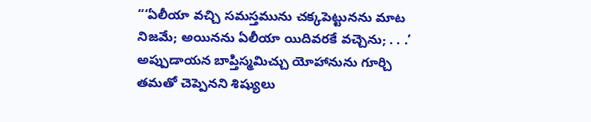“‘ఏలీయా వచ్చి సమస్తమును చక్కపెట్టునను మాట నిజమే; అయినను ఏలీయా యిదివరకే వచ్చెను; . . .’ అప్పుడాయన బాప్తిస్మమిచ్చు యోహానును గూర్చి తమతో చెప్పెనని శిష్యులు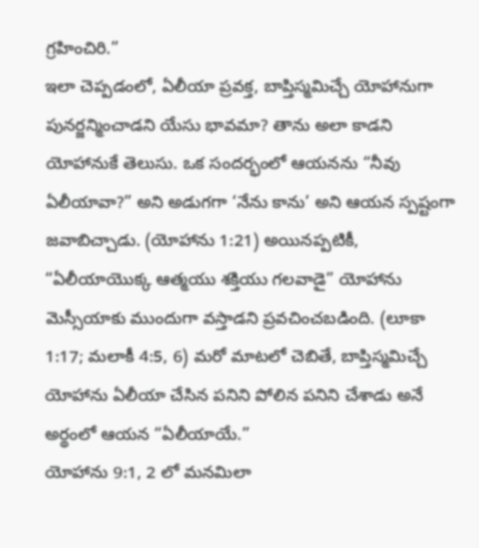గ్రహించిరి.”
ఇలా చెప్పడంలో, ఏలీయా ప్రవక్త, బాప్తిస్మమిచ్చే యోహానుగా పునర్జన్మించాడని యేసు భావమా? తాను అలా కాడని యోహానుకే తెలుసు. ఒక సందర్భంలో ఆయనను “నీవు ఏలీయావా?” అని అడుగగా ‘నేను కాను’ అని ఆయన స్పష్టంగా జవాబిచ్చాడు. (యోహాను 1:21) అయినప్పటికీ, “ఏలీయాయొక్క ఆత్మయు శక్తియు గలవాడై” యోహాను మెస్సీయాకు ముందుగా వస్తాడని ప్రవచించబడింది. (లూకా 1:17; మలాకీ 4:5, 6) మరో మాటలో చెబితే, బాప్తిస్మమిచ్చే యోహాను ఏలీయా చేసిన పనిని పోలిన పనిని చేశాడు అనే అర్థంలో ఆయన “ఏలీయాయే.”
యోహాను 9:1, 2 లో మనమిలా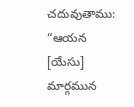చదువుతాము: “ఆయన [యేసు] మార్గమున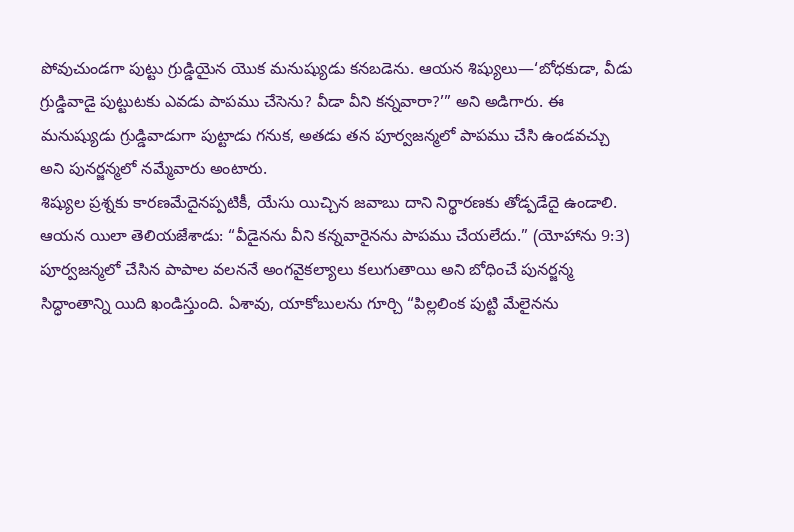పోవుచుండగా పుట్టు గ్రుడ్డియైన యొక మనుష్యుడు కనబడెను. ఆయన శిష్యులు—‘బోధకుడా, వీడు గ్రుడ్డివాడై పుట్టుటకు ఎవడు పాపము చేసెను? వీడా వీని కన్నవారా?’” అని అడిగారు. ఈ మనుష్యుడు గ్రుడ్డివాడుగా పుట్టాడు గనుక, అతడు తన పూర్వజన్మలో పాపము చేసి ఉండవచ్చు అని పునర్జన్మలో నమ్మేవారు అంటారు.
శిష్యుల ప్రశ్నకు కారణమేదైనప్పటికీ, యేసు యిచ్చిన జవాబు దాని నిర్థారణకు తోడ్పడేదై ఉండాలి. ఆయన యిలా తెలియజేశాడు: “వీడైనను వీని కన్నవారైనను పాపము చేయలేదు.” (యోహాను 9:3) పూర్వజన్మలో చేసిన పాపాల వలననే అంగవైకల్యాలు కలుగుతాయి అని బోధించే పునర్జన్మ సిద్ధాంతాన్ని యిది ఖండిస్తుంది. ఏశావు, యాకోబులను గూర్చి “పిల్లలింక పుట్టి మేలైనను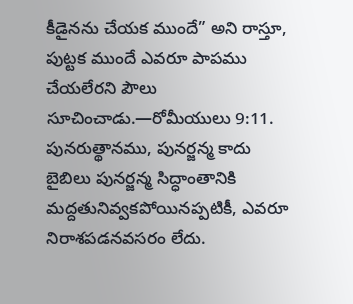కీడైనను చేయక ముందే” అని రాస్తూ, పుట్టక ముందే ఎవరూ పాపము చేయలేరని పౌలు సూచించాడు.—రోమీయులు 9:11.
పునరుత్థానము, పునర్జన్మ కాదు
బైబిలు పునర్జన్మ సిద్ధాంతానికి మద్దతునివ్వకపోయినప్పటికీ, ఎవరూ నిరాశపడనవసరం లేదు.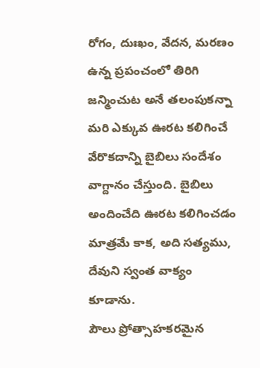రోగం, దుఃఖం, వేదన, మరణం ఉన్న ప్రపంచంలో తిరిగి జన్మించుట అనే తలంపుకన్నా మరి ఎక్కువ ఊరట కలిగించే వేరొకదాన్ని బైబిలు సందేశం వాగ్దానం చేస్తుంది. బైబిలు అందించేది ఊరట కలిగించడం మాత్రమే కాక, అది సత్యము, దేవుని స్వంత వాక్యం కూడాను.
పౌలు ప్రోత్సాహకరమైన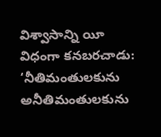విశ్వాసాన్ని యీ విధంగా కనబరచాడు: ‘నీతిమంతులకును అనీతిమంతులకును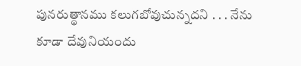పునరుత్థానము కలుగబోవుచున్నదని . . . నేను కూడా దేవునియందు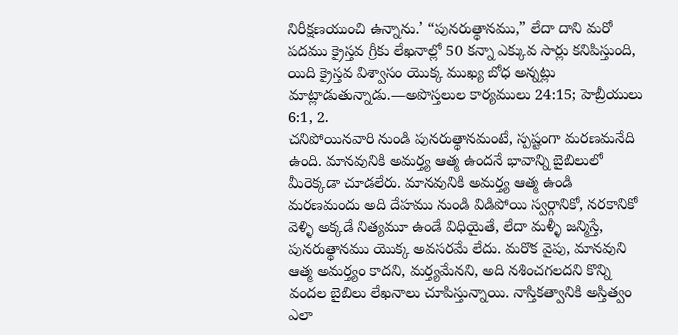నిరీక్షణయుంచి ఉన్నాను.’ “పునరుత్థానము,” లేదా దాని మరో పదము క్రైస్తవ గ్రీకు లేఖనాల్లో 50 కన్నా ఎక్కువ సార్లు కనిపిస్తుంది, యిది క్రైస్తవ విశ్వాసం యొక్క ముఖ్య బోధ అన్నట్లు మాట్లాడుతున్నాడు.—అపొస్తలుల కార్యములు 24:15; హెబ్రీయులు 6:1, 2.
చనిపోయినవారి నుండి పునరుత్థానమంటే, స్పష్టంగా మరణమనేది ఉంది. మానవునికి అమర్త్య ఆత్మ ఉందనే భావాన్ని బైబిలులో మీరెక్కడా చూడలేరు. మానవునికి అమర్త్య ఆత్మ ఉండి మరణమందు అది దేహము నుండి విడిపోయి స్వర్గానికో, నరకానికో వెళ్ళి అక్కడే నిత్యమూ ఉండే విధియైతే, లేదా మళ్ళీ జన్మిస్తే, పునరుత్థానము యొక్క అవసరమే లేదు. మరొక వైపు, మానవుని ఆత్మ అమర్త్యం కాదని, మర్త్యమేనని, అది నశించగలదని కొన్ని వందల బైబిలు లేఖనాలు చూపిస్తున్నాయి. నాస్తికత్వానికి అస్తిత్వం ఎలా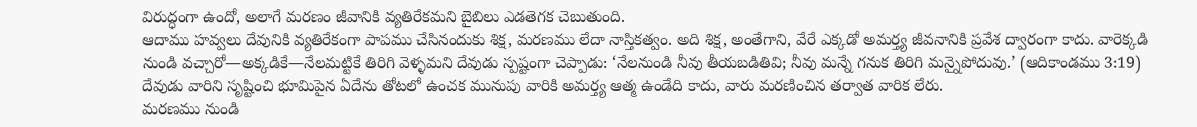విరుద్ధంగా ఉందో, అలాగే మరణం జీవానికి వ్యతిరేకమని బైబిలు ఎడతెగక చెబుతుంది.
ఆదాము హవ్వలు దేవునికి వ్యతిరేకంగా పాపము చేసినందుకు శిక్ష, మరణము లేదా నాస్తికత్వం. అది శిక్ష, అంతేగాని, వేరే ఎక్కడో అమర్త్య జీవనానికి ప్రవేశ ద్వారంగా కాదు. వారెక్కడి నుండి వచ్చారో—అక్కడికే—నేలమట్టికే తిరిగి వెళ్ళమని దేవుడు స్పష్టంగా చెప్పాడు: ‘నేలనుండి నీవు తీయబడితివి; నీవు మన్నే గనుక తిరిగి మన్నైపోదువు.’ (ఆదికాండము 3:19) దేవుడు వారిని సృష్టించి భూమిపైన ఏదేను తోటలో ఉంచక మునుపు వారికి అమర్త్య ఆత్మ ఉండేది కాదు, వారు మరణించిన తర్వాత వారిక లేరు.
మరణము నుండి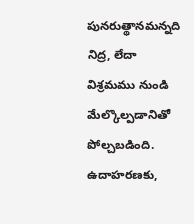పునరుత్థానమన్నది నిద్ర, లేదా విశ్రమము నుండి మేల్కొల్పడానితో పోల్చబడింది. ఉదాహరణకు,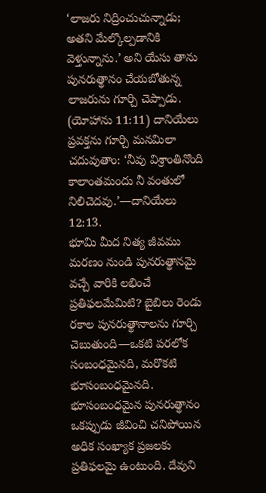‘లాజరు నిద్రించుచున్నాడు; అతని మేల్కొల్పడానికి వెళ్తున్నాను.’ అని యేసు తాను పునరుత్థానం చేయబోతున్న లాజరును గూర్చి చెప్పాడు. (యోహాను 11:11) దానియేలు ప్రవక్తను గూర్చి మనమిలా చదువుతాం: ‘నీవు విశ్రాంతినొంది కాలాంతమందు నీ వంతులో నిలిచెదవు.’—దానియేలు 12:13.
భూమి మీద నిత్య జీవము
మరణం నుండి పునరుత్థానమై వచ్చే వారికి లభించే ప్రతిఫలమేమిటి? బైబిలు రెండు రకాల పునరుత్థానాలను గూర్చి చెబుతుంది—ఒకటి పరలోక సంబంధమైనది, మరొకటి భూసంబంధమైనది. భూసంబంధమైన పునరుత్థానం ఒకప్పుడు జీవించి చనిపోయిన అధిక సంఖ్యాక ప్రజలకు ప్రతిఫలమై ఉంటుంది. దేవుని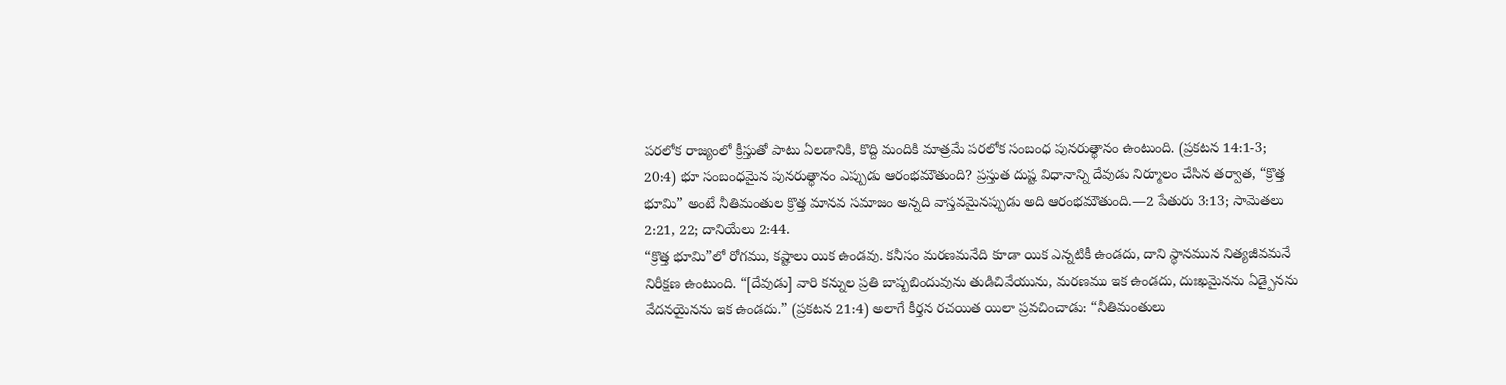పరలోక రాజ్యంలో క్రీస్తుతో పాటు ఏలడానికి, కొద్ది మందికి మాత్రమే పరలోక సంబంధ పునరుత్థానం ఉంటుంది. (ప్రకటన 14:1-3; 20:4) భూ సంబంధమైన పునరుత్థానం ఎప్పుడు ఆరంభమౌతుంది? ప్రస్తుత దుష్ట విధానాన్ని దేవుడు నిర్మూలం చేసిన తర్వాత, “క్రొత్త భూమి” అంటే నీతిమంతుల క్రొత్త మానవ సమాజం అన్నది వాస్తవమైనప్పుడు అది ఆరంభమౌతుంది.—2 పేతురు 3:13; సామెతలు 2:21, 22; దానియేలు 2:44.
“క్రొత్త భూమి”లో రోగము, కష్టాలు యిక ఉండవు. కనీసం మరణమనేది కూడా యిక ఎన్నటికీ ఉండదు, దాని స్థానమున నిత్యజీవమనే నిరీక్షణ ఉంటుంది. “[దేవుడు] వారి కన్నుల ప్రతి బాష్పబిందువును తుడిచివేయును, మరణము ఇక ఉండదు, దుఃఖమైనను ఏడ్పైనను వేదనయైనను ఇక ఉండదు.” (ప్రకటన 21:4) అలాగే కీర్తన రచయిత యిలా ప్రవచించాడు: “నీతిమంతులు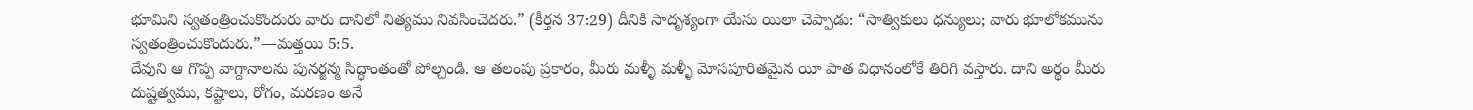భూమిని స్వతంత్రించుకొందురు వారు దానిలో నిత్యము నివసించెదరు.” (కీర్తన 37:29) దీనికి సాదృశ్యంగా యేసు యిలా చెప్పాడు: “సాత్వికులు ధన్యులు; వారు భూలోకమును స్వతంత్రించుకొందురు.”—మత్తయి 5:5.
దేవుని ఆ గొప్ప వాగ్దానాలను పునర్జన్మ సిద్ధాంతంతో పోల్చండి. ఆ తలంపు ప్రకారం, మీరు మళ్ళీ మళ్ళీ మోసపూరితమైన యీ పాత విధానంలోకే తిరిగి వస్తారు. దాని అర్థం మీరు దుష్టత్వము, కష్టాలు, రోగం, మరణం అనే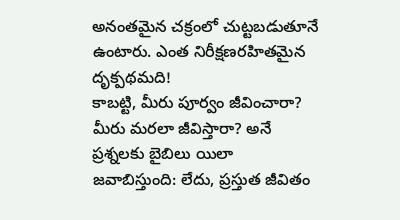అనంతమైన చక్రంలో చుట్టబడుతూనే ఉంటారు. ఎంత నిరీక్షణరహితమైన దృక్పథమది!
కాబట్టి, మీరు పూర్వం జీవించారా? మీరు మరలా జీవిస్తారా? అనే ప్రశ్నలకు బైబిలు యిలా జవాబిస్తుంది: లేదు, ప్రస్తుత జీవితం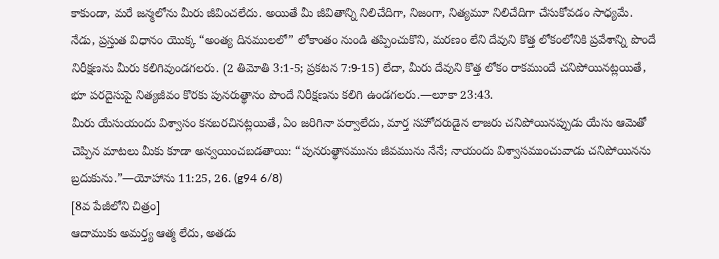కాకుండా, మరే జన్మలోను మీరు జీవించలేదు. అయితే మీ జీవితాన్ని నిలిచేదిగా, నిజంగా, నిత్యమూ నిలిచేదిగా చేసుకోవడం సాధ్యమే. నేడు, ప్రస్తుత విధానం యొక్క “అంత్య దినములలో” లోకాంతం నుండి తప్పించుకొని, మరణం లేని దేవుని కొత్త లోకంలోనికి ప్రవేశాన్ని పొందే నిరీక్షణను మీరు కలిగివుండగలరు. (2 తిమోతి 3:1-5; ప్రకటన 7:9-15) లేదా, మీరు దేవుని కొత్త లోకం రాకముందే చనిపోయినట్లయితే, భూ పరదైసుపై నిత్యజీవం కొరకు పునరుత్థానం పొందే నిరీక్షణను కలిగి ఉండగలరు.—లూకా 23:43.
మీరు యేసుయందు విశ్వాసం కనబరచినట్లయితే, ఏం జరిగినా పర్వాలేదు, మార్త సహోదరుడైన లాజరు చనిపోయినప్పుడు యేసు ఆమెతో చెప్పిన మాటలు మీకు కూడా అన్వయించబడతాయి: “పునరుత్థానమును జీవమును నేనే; నాయందు విశ్వాసముంచువాడు చనిపోయినను బ్రదుకును.”—యోహాను 11:25, 26. (g94 6/8)
[8వ పేజీలోని చిత్రం]
ఆదాముకు అమర్త్య ఆత్మ లేదు, అతడు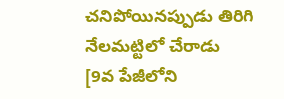చనిపోయినప్పుడు తిరిగి నేలమట్టిలో చేరాడు
[9వ పేజీలోని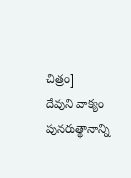చిత్రం]
దేవుని వాక్యం పునరుత్థానాన్ని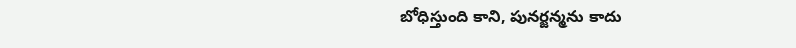బోధిస్తుంది కాని, పునర్జన్మను కాదు